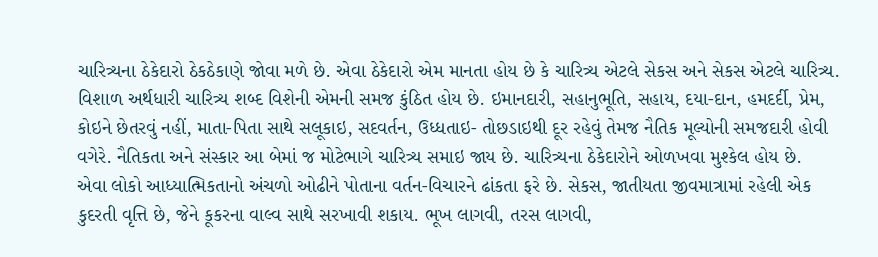ચારિત્ર્યના ઠેકેદારો ઠેકઠેકાણે જોવા મળે છે. એવા ઠેકેદારો એમ માનતા હોય છે કે ચારિત્ર્ય એટલે સેકસ અને સેકસ એટલે ચારિત્ર્ય. વિશાળ અર્થધારી ચારિત્ર્ય શબ્દ વિશેની એમની સમજ કુંઠિત હોય છે. ઇમાનદારી, સહાનુભૂતિ, સહાય, દયા-દાન, હમદર્દી, પ્રેમ, કોઇને છેતરવું નહીં, માતા-પિતા સાથે સલૂકાઇ, સદવર્તન, ઉધ્ધતાઇ- તોછડાઇથી દૂર રહેવું તેમજ નૈતિક મૂલ્યોની સમજદારી હોવી વગેરે. નૈતિકતા અને સંસ્કાર આ બેમાં જ મોટેભાગે ચારિત્ર્ય સમાઇ જાય છે. ચારિત્ર્યના ઠેકેદારોને ઓળખવા મુશ્કેલ હોય છે.
એવા લોકો આધ્યાત્મિકતાનો અંચળો ઓઢીને પોતાના વર્તન-વિચારને ઢાંકતા ફરે છે. સેકસ, જાતીયતા જીવમાત્રામાં રહેલી એક કુદરતી વૃત્તિ છે, જેને કૂકરના વાલ્વ સાથે સરખાવી શકાય. ભૂખ લાગવી, તરસ લાગવી,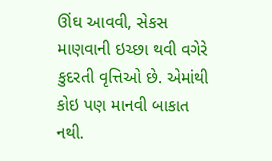ઊંઘ આવવી, સેકસ માણવાની ઇચ્છા થવી વગેરે કુદરતી વૃત્તિઓ છે. એમાંથી કોઇ પણ માનવી બાકાત નથી.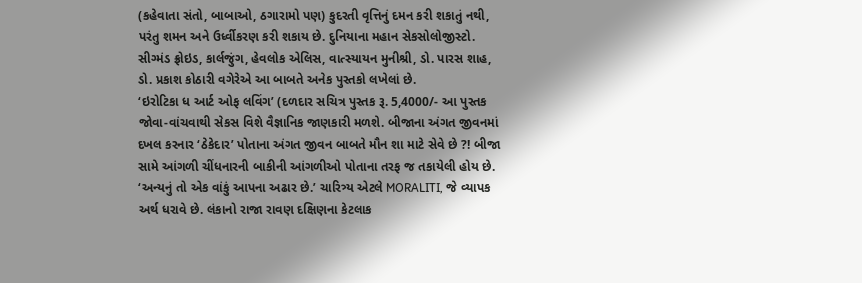(કહેવાતા સંતો, બાબાઓ, ઠગારામો પણ) કુદરતી વૃત્તિનું દમન કરી શકાતું નથી, પરંતુ શમન અને ઉર્ધ્વીકરણ કરી શકાય છે. દુનિયાના મહાન સેકસોલોજીસ્ટો. સીગ્મંડ ફ્રોઇડ, કાર્લજુંગ, હેવલોક એલિસ, વાત્સ્યાયન મુનીશ્રી, ડો. પારસ શાહ, ડો. પ્રકાશ કોઠારી વગેરેએ આ બાબતે અનેક પુસ્તકો લખેલાં છે.
‘ઇરોટિકા ધ આર્ટ ઓફ લવિંગ’ (દળદાર સચિત્ર પુસ્તક રૂ. 5,4000/- આ પુસ્તક જોવા-વાંચવાથી સેકસ વિશે વૈજ્ઞાનિક જાણકારી મળશે. બીજાના અંગત જીવનમાં દખલ કરનાર ‘ઠેકેદાર’ પોતાના અંગત જીવન બાબતે મૌન શા માટે સેવે છે ?! બીજા સામે આંગળી ચીંધનારની બાકીની આંગળીઓ પોતાના તરફ જ તકાયેલી હોય છે. ‘અન્યનું તો એક વાંકું આપના અઢાર છે.’ ચારિત્ર્ય એટલે MORALITI, જે વ્યાપક અર્થ ધરાવે છે. લંકાનો રાજા રાવણ દક્ષિણના કેટલાક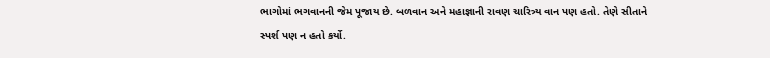ભાગોમાં ભગવાનની જેમ પૂજાય છે. બળવાન અને મહાજ્ઞાની રાવણ ચારિત્ર્ય વાન પણ હતો. તેણે સીતાને સ્પર્શ પણ ન હતો કર્યો.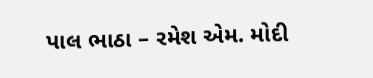પાલ ભાઠા – રમેશ એમ. મોદી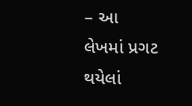– આ લેખમાં પ્રગટ થયેલાં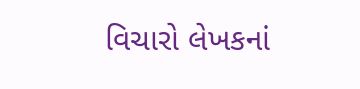વિચારો લેખકનાં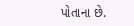પોતાના છે.